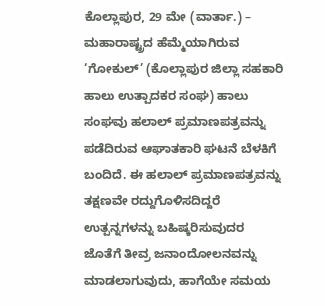ಕೊಲ್ಲಾಪುರ, 29 ಮೇ (ವಾರ್ತಾ.) – ಮಹಾರಾಷ್ಟ್ರದ ಹೆಮ್ಮೆಯಾಗಿರುವ ‘ಗೋಕುಲ್’ (ಕೊಲ್ಲಾಪುರ ಜಿಲ್ಲಾ ಸಹಕಾರಿ ಹಾಲು ಉತ್ಪಾದಕರ ಸಂಘ) ಹಾಲು ಸಂಘವು ಹಲಾಲ್ ಪ್ರಮಾಣಪತ್ರವನ್ನು ಪಡೆದಿರುವ ಆಘಾತಕಾರಿ ಘಟನೆ ಬೆಳಕಿಗೆ ಬಂದಿದೆ. ಈ ಹಲಾಲ್ ಪ್ರಮಾಣಪತ್ರವನ್ನು ತಕ್ಷಣವೇ ರದ್ದುಗೊಳಿಸದಿದ್ದರೆ ಉತ್ಪನ್ನಗಳನ್ನು ಬಹಿಷ್ಕರಿಸುವುದರ ಜೊತೆಗೆ ತೀವ್ರ ಜನಾಂದೋಲನವನ್ನು ಮಾಡಲಾಗುವುದು, ಹಾಗೆಯೇ ಸಮಯ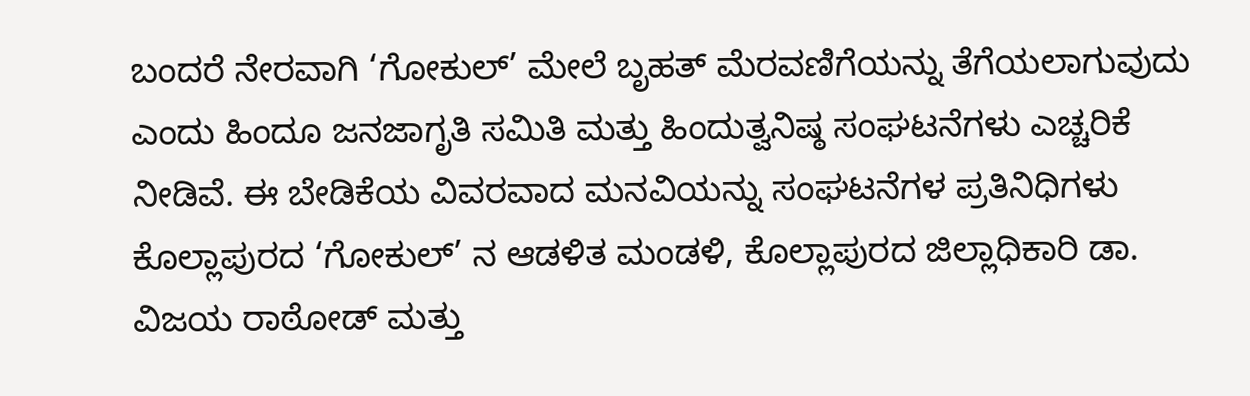ಬಂದರೆ ನೇರವಾಗಿ ‘ಗೋಕುಲ್’ ಮೇಲೆ ಬೃಹತ್ ಮೆರವಣಿಗೆಯನ್ನು ತೆಗೆಯಲಾಗುವುದು ಎಂದು ಹಿಂದೂ ಜನಜಾಗೃತಿ ಸಮಿತಿ ಮತ್ತು ಹಿಂದುತ್ವನಿಷ್ಠ ಸಂಘಟನೆಗಳು ಎಚ್ಚರಿಕೆ ನೀಡಿವೆ. ಈ ಬೇಡಿಕೆಯ ವಿವರವಾದ ಮನವಿಯನ್ನು ಸಂಘಟನೆಗಳ ಪ್ರತಿನಿಧಿಗಳು ಕೊಲ್ಲಾಪುರದ ‘ಗೋಕುಲ್’ ನ ಆಡಳಿತ ಮಂಡಳಿ, ಕೊಲ್ಲಾಪುರದ ಜಿಲ್ಲಾಧಿಕಾರಿ ಡಾ. ವಿಜಯ ರಾಠೋಡ್ ಮತ್ತು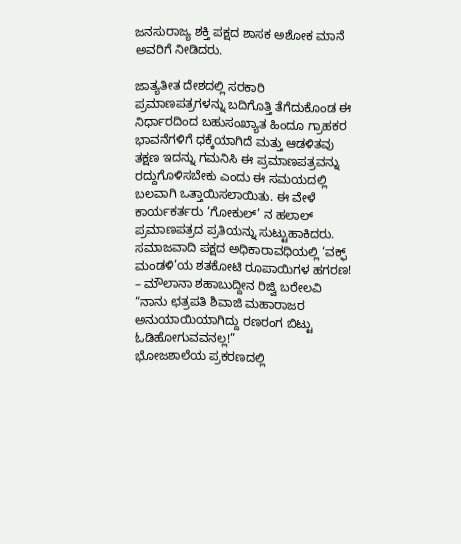ಜನಸುರಾಜ್ಯ ಶಕ್ತಿ ಪಕ್ಷದ ಶಾಸಕ ಅಶೋಕ ಮಾನೆ ಅವರಿಗೆ ನೀಡಿದರು.

ಜಾತ್ಯತೀತ ದೇಶದಲ್ಲಿ ಸರಕಾರಿ ಪ್ರಮಾಣಪತ್ರಗಳನ್ನು ಬದಿಗೊತ್ತಿ ತೆಗೆದುಕೊಂಡ ಈ ನಿರ್ಧಾರದಿಂದ ಬಹುಸಂಖ್ಯಾತ ಹಿಂದೂ ಗ್ರಾಹಕರ ಭಾವನೆಗಳಿಗೆ ಧಕ್ಕೆಯಾಗಿದೆ ಮತ್ತು ಆಡಳಿತವು ತಕ್ಷಣ ಇದನ್ನು ಗಮನಿಸಿ ಈ ಪ್ರಮಾಣಪತ್ರವನ್ನು ರದ್ದುಗೊಳಿಸಬೇಕು ಎಂದು ಈ ಸಮಯದಲ್ಲಿ ಬಲವಾಗಿ ಒತ್ತಾಯಿಸಲಾಯಿತು. ಈ ವೇಳೆ ಕಾರ್ಯಕರ್ತರು ‘ಗೋಕುಲ್’ ನ ಹಲಾಲ್ ಪ್ರಮಾಣಪತ್ರದ ಪ್ರತಿಯನ್ನು ಸುಟ್ಟುಹಾಕಿದರು.
ಸಮಾಜವಾದಿ ಪಕ್ಷದ ಅಧಿಕಾರಾವಧಿಯಲ್ಲಿ ‘ವಕ್ಫ್ ಮಂಡಳಿ’ಯ ಶತಕೋಟಿ ರೂಪಾಯಿಗಳ ಹಗರಣ! – ಮೌಲಾನಾ ಶಹಾಬುದ್ದೀನ ರಿಜ್ವಿ ಬರೇಲವಿ
“ನಾನು ಛತ್ರಪತಿ ಶಿವಾಜಿ ಮಹಾರಾಜರ ಅನುಯಾಯಿಯಾಗಿದ್ದು ರಣರಂಗ ಬಿಟ್ಟು ಓಡಿಹೋಗುವವನಲ್ಲ!”
ಭೋಜಶಾಲೆಯ ಪ್ರಕರಣದಲ್ಲಿ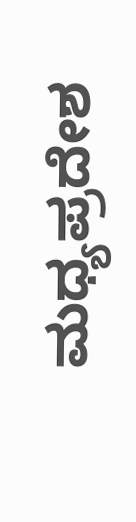ಮಧ್ಯಪ್ರದೇಶ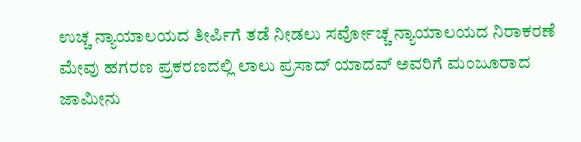ಉಚ್ಚ ನ್ಯಾಯಾಲಯದ ತೀರ್ಪಿಗೆ ತಡೆ ನೀಡಲು ಸರ್ವೋಚ್ಚ ನ್ಯಾಯಾಲಯದ ನಿರಾಕರಣೆ
ಮೇವು ಹಗರಣ ಪ್ರಕರಣದಲ್ಲಿ ಲಾಲು ಪ್ರಸಾದ್ ಯಾದವ್ ಅವರಿಗೆ ಮಂಜೂರಾದ ಜಾಮೀನು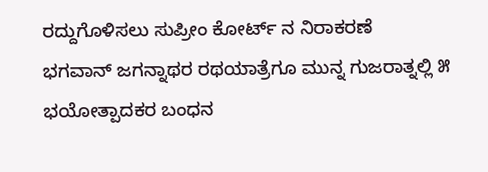ರದ್ದುಗೊಳಿಸಲು ಸುಪ್ರೀಂ ಕೋರ್ಟ್ ನ ನಿರಾಕರಣೆ
ಭಗವಾನ್ ಜಗನ್ನಾಥರ ರಥಯಾತ್ರೆಗೂ ಮುನ್ನ ಗುಜರಾತ್ನಲ್ಲಿ ೫ ಭಯೋತ್ಪಾದಕರ ಬಂಧನ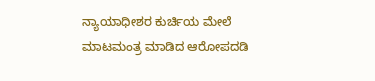ನ್ಯಾಯಾಧೀಶರ ಕುರ್ಚಿಯ ಮೇಲೆ ಮಾಟಮಂತ್ರ ಮಾಡಿದ ಆರೋಪದಡಿ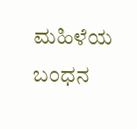ಮಹಿಳೆಯ ಬಂಧನ